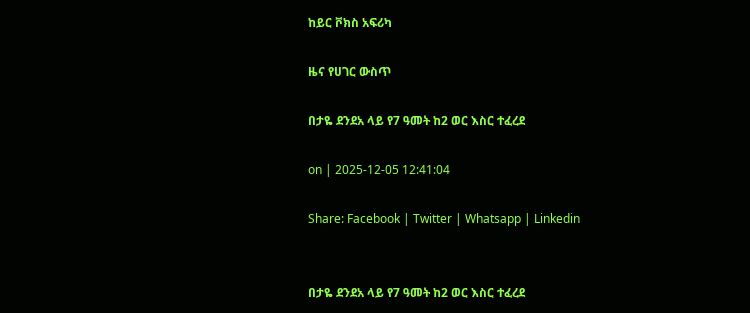ከይር ቮክስ አፍሪካ

ዜና የሀገር ውስጥ

በታዬ ደንደአ ላይ የ7 ዓመት ከ2 ወር እስር ተፈረደ

on | 2025-12-05 12:41:04

Share: Facebook | Twitter | Whatsapp | Linkedin


በታዬ ደንደአ ላይ የ7 ዓመት ከ2 ወር እስር ተፈረደ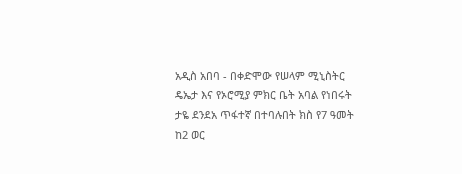አዲስ አበባ - በቀድሞው የሠላም ሚኒስትር ዴኤታ እና የኦሮሚያ ምክር ቤት አባል የነበሩት  ታዬ ደንደአ ጥፋተኛ በተባሉበት ክስ የ7 ዓመት ከ2 ወር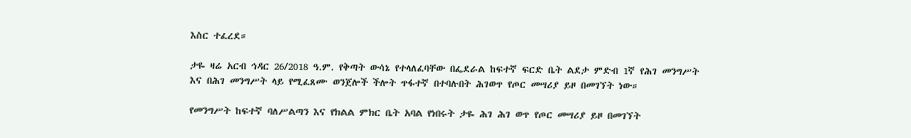እስር ተፈረደ።

ታዬ ዛሬ አርብ ኅዳር 26/2018 ዓ.ም. የቅጣት ውሳኔ የተላለፈባቸው በፌደራል ከፍተኛ ፍርድ ቤት ልደታ ምድብ 1ኛ የሕገ መንግሥት እና በሕገ መንግሥት ላይ የሚፈጸሙ ወንጀሎች ችሎት ጥፋተኛ በተባሉበት ሕገወጥ የጦር መሣሪያ ይዞ በመገኘት ነው።

የመንግሥት ከፍተኛ ባለሥልጣን እና የክልል ምክር ቤት አባል የነበሩት ታዬ ሕገ ሕገ ወጥ የጦር መሣሪያ ይዞ በመገኘት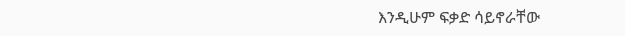እንዲሁም ፍቃድ ሳይኖራቸው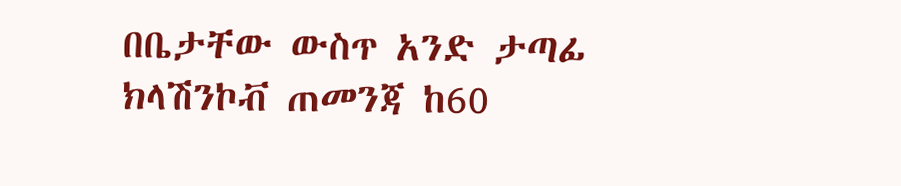በቤታቸው ውስጥ አንድ ታጣፊ ክላሽንኮቭ ጠመንጃ ከ60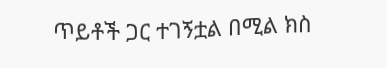ጥይቶች ጋር ተገኝቷል በሚል ክስ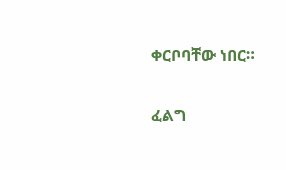ቀርቦባቸው ነበር።

ፈልግ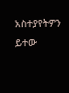አስተያየትዎን ይተው